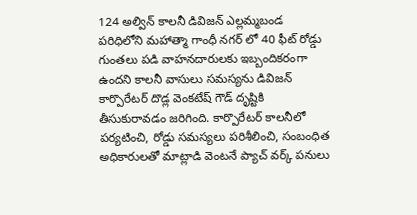124 అల్విన్ కాలనీ డివిజన్ ఎల్లమ్మబండ పరిధిలోని మహాత్మా గాంధీ నగర్ లో 40 ఫీట్ రోడ్డు గుంతలు పడి వాహనదారులకు ఇబ్బందికరంగా ఉందని కాలనీ వాసులు సమస్యను డివిజన్ కార్పొరేటర్ దొడ్ల వెంకటేష్ గౌడ్ దృష్టికి తీసుకురావడం జరిగింది. కార్పొరేటర్ కాలనీలో పర్యటించి, రోడ్డు సమస్యలు పరిశీలించి, సంబంధిత అధికారులతో మాట్లాడి వెంటనే ప్యాచ్ వర్క్ పనులు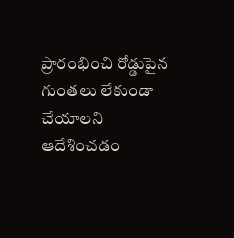ప్రారంభించి రోడ్డుపైన గుంతలు లేకుండా చేయాలని ఆదేశించడం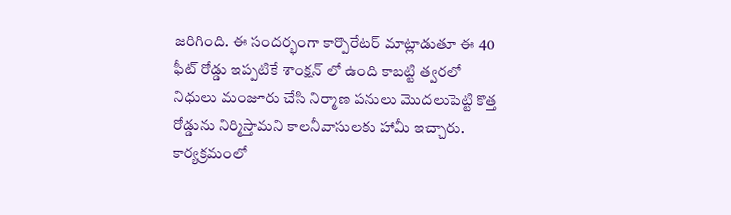జరిగింది. ఈ సందర్భంగా కార్పొరేటర్ మాట్లాడుతూ ఈ 40 ఫీట్ రోడ్డు ఇప్పటికే శాంక్షన్ లో ఉంది కాబట్టి త్వరలో నిధులు మంజూరు చేసి నిర్మాణ పనులు మొదలుపెట్టి కొత్త రోడ్డును నిర్మిస్తామని కాలనీవాసులకు హామీ ఇచ్చారు. కార్యక్రమంలో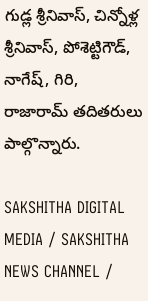గుడ్ల శ్రీనివాస్, చిన్నోళ్ల శ్రీనివాస్, పోశెట్టిగౌడ్, నాగేష్, గిరి, రాజారామ్ తదితరులు పాల్గొన్నారు.

SAKSHITHA DIGITAL MEDIA / SAKSHITHA NEWS CHANNEL /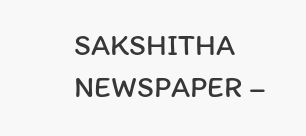SAKSHITHA NEWSPAPER –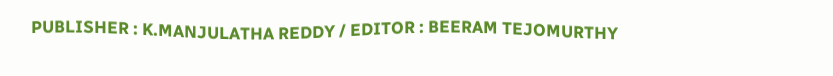PUBLISHER : K.MANJULATHA REDDY / EDITOR : BEERAM TEJOMURTHY